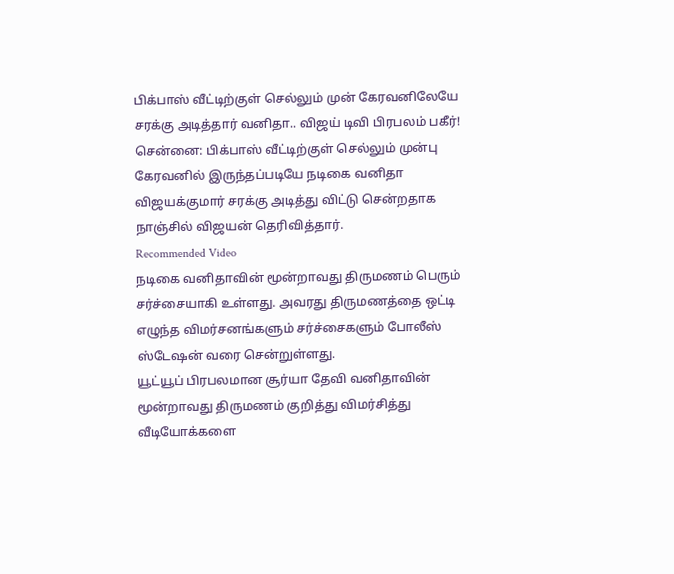பிக்பாஸ் வீட்டிற்குள் செல்லும் முன் கேரவனிலேயே சரக்கு அடித்தார் வனிதா.. விஜய் டிவி பிரபலம் பகீர்!
சென்னை: பிக்பாஸ் வீட்டிற்குள் செல்லும் முன்பு கேரவனில் இருந்தப்படியே நடிகை வனிதா விஜயக்குமார் சரக்கு அடித்து விட்டு சென்றதாக நாஞ்சில் விஜயன் தெரிவித்தார்.
Recommended Video
நடிகை வனிதாவின் மூன்றாவது திருமணம் பெரும் சர்ச்சையாகி உள்ளது. அவரது திருமணத்தை ஒட்டி எழுந்த விமர்சனங்களும் சர்ச்சைகளும் போலீஸ் ஸ்டேஷன் வரை சென்றுள்ளது.
யூட்யூப் பிரபலமான சூர்யா தேவி வனிதாவின் மூன்றாவது திருமணம் குறித்து விமர்சித்து வீடியோக்களை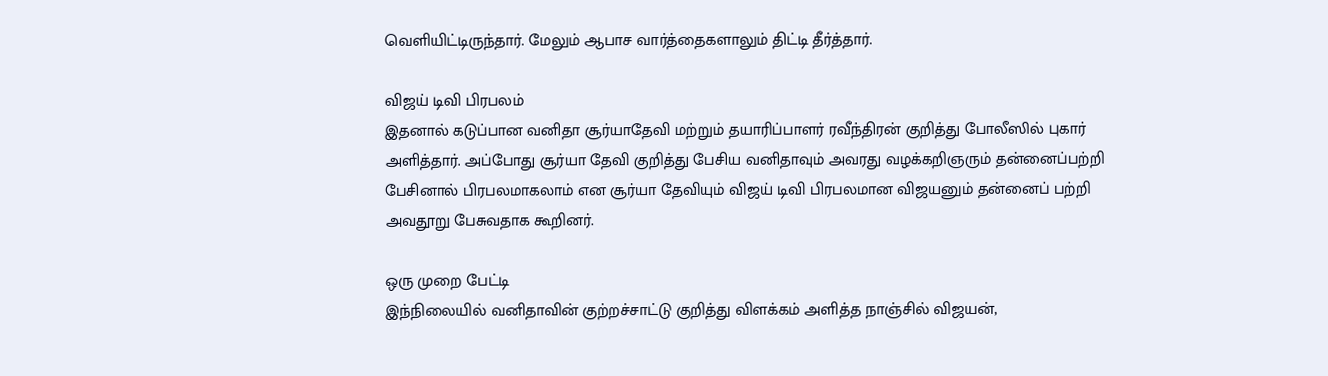வெளியிட்டிருந்தார். மேலும் ஆபாச வார்த்தைகளாலும் திட்டி தீர்த்தார்.

விஜய் டிவி பிரபலம்
இதனால் கடுப்பான வனிதா சூர்யாதேவி மற்றும் தயாரிப்பாளர் ரவீந்திரன் குறித்து போலீஸில் புகார் அளித்தார். அப்போது சூர்யா தேவி குறித்து பேசிய வனிதாவும் அவரது வழக்கறிஞரும் தன்னைப்பற்றி பேசினால் பிரபலமாகலாம் என சூர்யா தேவியும் விஜய் டிவி பிரபலமான விஜயனும் தன்னைப் பற்றி அவதூறு பேசுவதாக கூறினர்.

ஒரு முறை பேட்டி
இந்நிலையில் வனிதாவின் குற்றச்சாட்டு குறித்து விளக்கம் அளித்த நாஞ்சில் விஜயன்,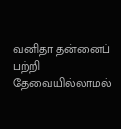வனிதா தன்னைப் பற்றி தேவையில்லாமல்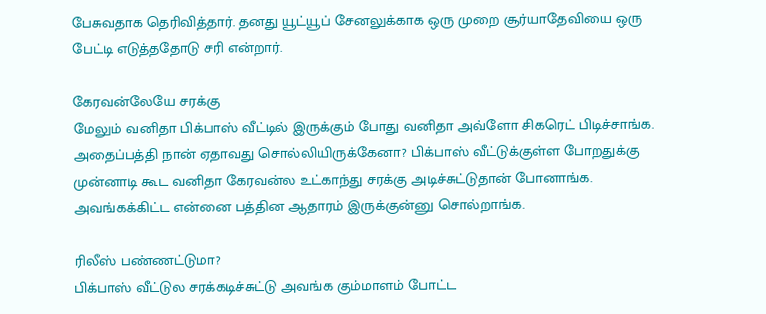பேசுவதாக தெரிவித்தார். தனது யூட்யூப் சேனலுக்காக ஒரு முறை சூர்யாதேவியை ஒரு பேட்டி எடுத்ததோடு சரி என்றார்.

கேரவன்லேயே சரக்கு
மேலும் வனிதா பிக்பாஸ் வீட்டில் இருக்கும் போது வனிதா அவ்ளோ சிகரெட் பிடிச்சாங்க. அதைப்பத்தி நான் ஏதாவது சொல்லியிருக்கேனா? பிக்பாஸ் வீட்டுக்குள்ள போறதுக்கு முன்னாடி கூட வனிதா கேரவன்ல உட்காந்து சரக்கு அடிச்சுட்டுதான் போனாங்க. அவங்கக்கிட்ட என்னை பத்தின ஆதாரம் இருக்குன்னு சொல்றாங்க.

ரிலீஸ் பண்ணட்டுமா?
பிக்பாஸ் வீட்டுல சரக்கடிச்சுட்டு அவங்க கும்மாளம் போட்ட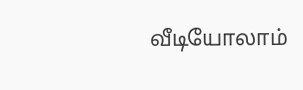வீடியோலாம்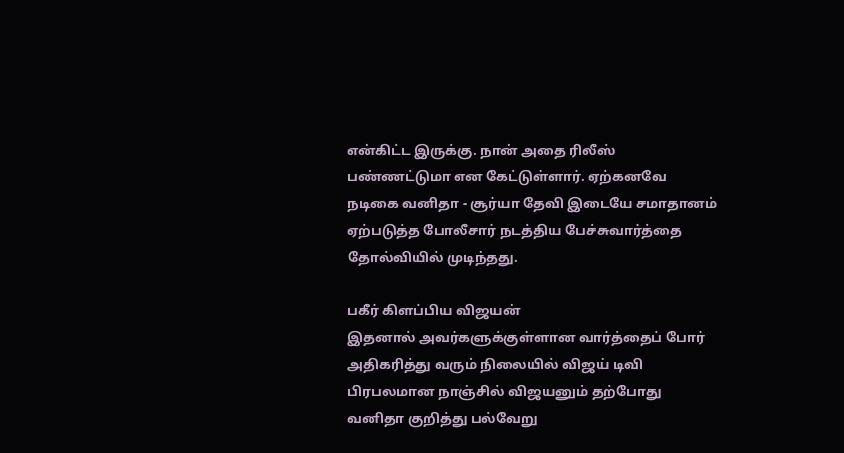என்கிட்ட இருக்கு. நான் அதை ரிலீஸ் பண்ணட்டுமா என கேட்டுள்ளார். ஏற்கனவே நடிகை வனிதா - சூர்யா தேவி இடையே சமாதானம் ஏற்படுத்த போலீசார் நடத்திய பேச்சுவார்த்தை தோல்வியில் முடிந்தது.

பகீர் கிளப்பிய விஜயன்
இதனால் அவர்களுக்குள்ளான வார்த்தைப் போர் அதிகரித்து வரும் நிலையில் விஜய் டிவி பிரபலமான நாஞ்சில் விஜயனும் தற்போது வனிதா குறித்து பல்வேறு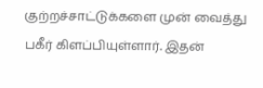குற்றச்சாட்டுக்களை முன் வைத்து பகீர் கிளப்பியுள்ளார். இதன்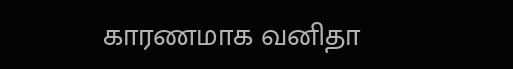காரணமாக வனிதா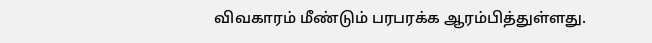விவகாரம் மீண்டும் பரபரக்க ஆரம்பித்துள்ளது.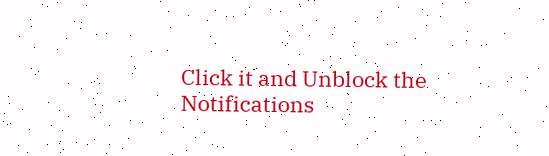Click it and Unblock the Notifications